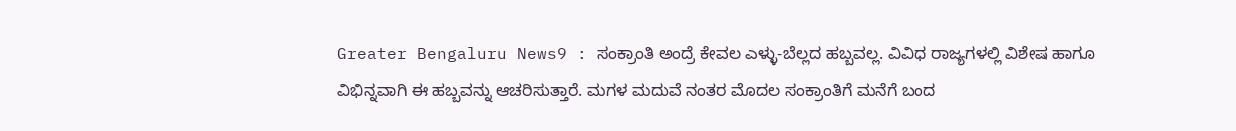Greater Bengaluru News9 : ಸಂಕ್ರಾಂತಿ ಅಂದ್ರೆ ಕೇವಲ ಎಳ್ಳು-ಬೆಲ್ಲದ ಹಬ್ಬವಲ್ಲ. ವಿವಿಧ ರಾಜ್ಯಗಳಲ್ಲಿ ವಿಶೇಷ ಹಾಗೂ ವಿಭಿನ್ನವಾಗಿ ಈ ಹಬ್ಬವನ್ನು ಆಚರಿಸುತ್ತಾರೆ. ಮಗಳ ಮದುವೆ ನಂತರ ಮೊದಲ ಸಂಕ್ರಾಂತಿಗೆ ಮನೆಗೆ ಬಂದ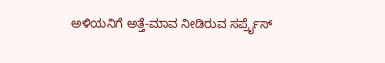ಅಳಿಯನಿಗೆ ಅತ್ತೆ-ಮಾವ ನೀಡಿರುವ ಸರ್ಪ್ರೈಸ್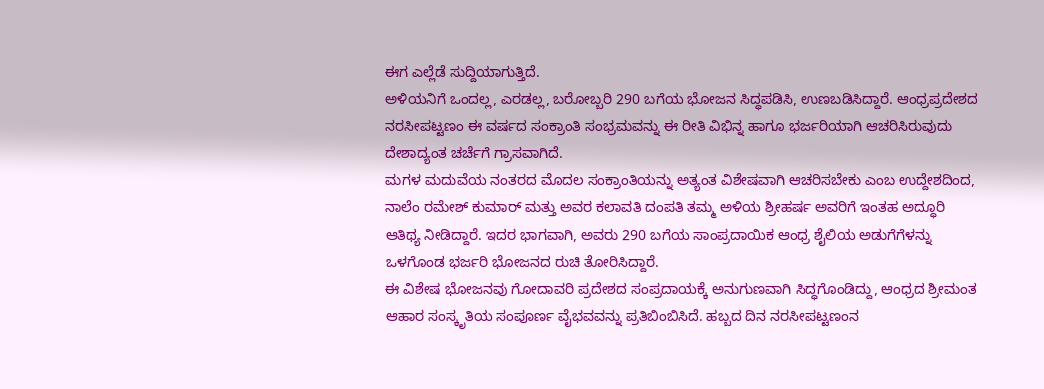ಈಗ ಎಲ್ಲೆಡೆ ಸುದ್ದಿಯಾಗುತ್ತಿದೆ.
ಅಳಿಯನಿಗೆ ಒಂದಲ್ಲ, ಎರಡಲ್ಲ, ಬರೋಬ್ಬರಿ 290 ಬಗೆಯ ಭೋಜನ ಸಿದ್ಧಪಡಿಸಿ, ಉಣಬಡಿಸಿದ್ದಾರೆ. ಆಂಧ್ರಪ್ರದೇಶದ ನರಸೀಪಟ್ಟಣಂ ಈ ವರ್ಷದ ಸಂಕ್ರಾಂತಿ ಸಂಭ್ರಮವನ್ನು ಈ ರೀತಿ ವಿಭಿನ್ನ ಹಾಗೂ ಭರ್ಜರಿಯಾಗಿ ಆಚರಿಸಿರುವುದು ದೇಶಾದ್ಯಂತ ಚರ್ಚೆಗೆ ಗ್ರಾಸವಾಗಿದೆ.
ಮಗಳ ಮದುವೆಯ ನಂತರದ ಮೊದಲ ಸಂಕ್ರಾಂತಿಯನ್ನು ಅತ್ಯಂತ ವಿಶೇಷವಾಗಿ ಆಚರಿಸಬೇಕು ಎಂಬ ಉದ್ದೇಶದಿಂದ, ನಾಲೆಂ ರಮೇಶ್ ಕುಮಾರ್ ಮತ್ತು ಅವರ ಕಲಾವತಿ ದಂಪತಿ ತಮ್ಮ ಅಳಿಯ ಶ್ರೀಹರ್ಷ ಅವರಿಗೆ ಇಂತಹ ಅದ್ಧೂರಿ ಆತಿಥ್ಯ ನೀಡಿದ್ದಾರೆ. ಇದರ ಭಾಗವಾಗಿ, ಅವರು 290 ಬಗೆಯ ಸಾಂಪ್ರದಾಯಿಕ ಆಂಧ್ರ ಶೈಲಿಯ ಅಡುಗೆಗೆಳನ್ನು ಒಳಗೊಂಡ ಭರ್ಜರಿ ಭೋಜನದ ರುಚಿ ತೋರಿಸಿದ್ದಾರೆ.
ಈ ವಿಶೇಷ ಭೋಜನವು ಗೋದಾವರಿ ಪ್ರದೇಶದ ಸಂಪ್ರದಾಯಕ್ಕೆ ಅನುಗುಣವಾಗಿ ಸಿದ್ಧಗೊಂಡಿದ್ದು, ಆಂಧ್ರದ ಶ್ರೀಮಂತ ಆಹಾರ ಸಂಸ್ಕೃತಿಯ ಸಂಪೂರ್ಣ ವೈಭವವನ್ನು ಪ್ರತಿಬಿಂಬಿಸಿದೆ. ಹಬ್ಬದ ದಿನ ನರಸೀಪಟ್ಟಣಂನ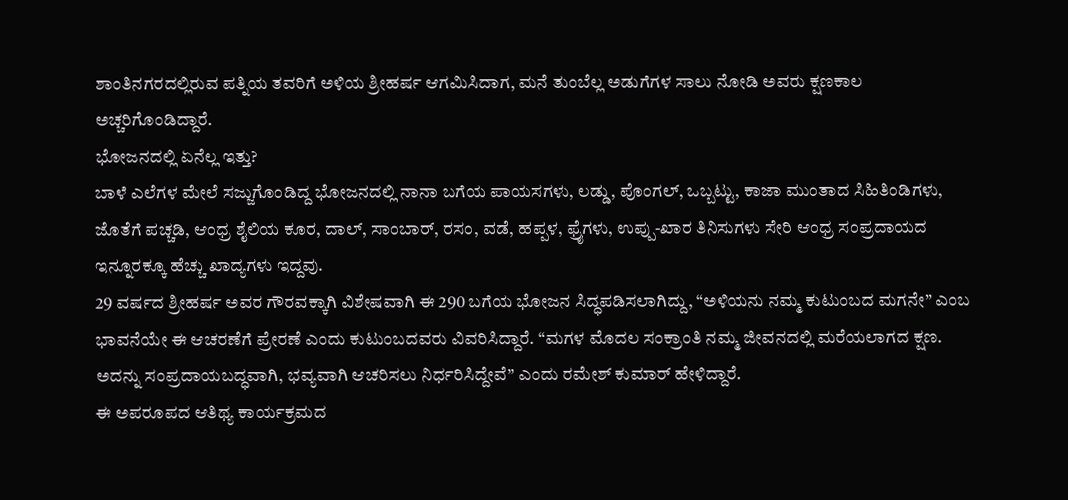ಶಾಂತಿನಗರದಲ್ಲಿರುವ ಪತ್ನಿಯ ತವರಿಗೆ ಅಳಿಯ ಶ್ರೀಹರ್ಷ ಆಗಮಿಸಿದಾಗ, ಮನೆ ತುಂಬೆಲ್ಲ ಅಡುಗೆಗಳ ಸಾಲು ನೋಡಿ ಅವರು ಕ್ಷಣಕಾಲ ಅಚ್ಚರಿಗೊಂಡಿದ್ದಾರೆ.
ಭೋಜನದಲ್ಲಿ ಏನೆಲ್ಲ ಇತ್ತು?
ಬಾಳೆ ಎಲೆಗಳ ಮೇಲೆ ಸಜ್ಜುಗೊಂಡಿದ್ದ ಭೋಜನದಲ್ಲಿ ನಾನಾ ಬಗೆಯ ಪಾಯಸಗಳು, ಲಡ್ಡು, ಪೊಂಗಲ್, ಒಬ್ಬಟ್ಟು, ಕಾಜಾ ಮುಂತಾದ ಸಿಹಿತಿಂಡಿಗಳು, ಜೊತೆಗೆ ಪಚ್ಚಡಿ, ಆಂಧ್ರ ಶೈಲಿಯ ಕೂರ, ದಾಲ್, ಸಾಂಬಾರ್, ರಸಂ, ವಡೆ, ಹಪ್ಪಳ, ಫ್ರೈಗಳು, ಉಪ್ಪು-ಖಾರ ತಿನಿಸುಗಳು ಸೇರಿ ಆಂಧ್ರ ಸಂಪ್ರದಾಯದ ಇನ್ನೂರಕ್ಕೂ ಹೆಚ್ಚು ಖಾದ್ಯಗಳು ಇದ್ದವು.
29 ವರ್ಷದ ಶ್ರೀಹರ್ಷ ಅವರ ಗೌರವಕ್ಕಾಗಿ ವಿಶೇಷವಾಗಿ ಈ 290 ಬಗೆಯ ಭೋಜನ ಸಿದ್ಧಪಡಿಸಲಾಗಿದ್ದು, “ಅಳಿಯನು ನಮ್ಮ ಕುಟುಂಬದ ಮಗನೇ” ಎಂಬ ಭಾವನೆಯೇ ಈ ಆಚರಣೆಗೆ ಪ್ರೇರಣೆ ಎಂದು ಕುಟುಂಬದವರು ವಿವರಿಸಿದ್ದಾರೆ. “ಮಗಳ ಮೊದಲ ಸಂಕ್ರಾಂತಿ ನಮ್ಮ ಜೀವನದಲ್ಲಿ ಮರೆಯಲಾಗದ ಕ್ಷಣ. ಅದನ್ನು ಸಂಪ್ರದಾಯಬದ್ಧವಾಗಿ, ಭವ್ಯವಾಗಿ ಆಚರಿಸಲು ನಿರ್ಧರಿಸಿದ್ದೇವೆ” ಎಂದು ರಮೇಶ್ ಕುಮಾರ್ ಹೇಳಿದ್ದಾರೆ.
ಈ ಅಪರೂಪದ ಆತಿಥ್ಯ ಕಾರ್ಯಕ್ರಮದ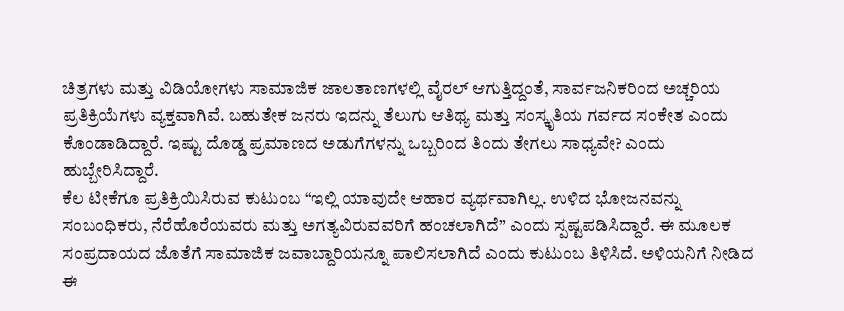ಚಿತ್ರಗಳು ಮತ್ತು ವಿಡಿಯೋಗಳು ಸಾಮಾಜಿಕ ಜಾಲತಾಣಗಳಲ್ಲಿ ವೈರಲ್ ಆಗುತ್ತಿದ್ದಂತೆ, ಸಾರ್ವಜನಿಕರಿಂದ ಅಚ್ಚರಿಯ ಪ್ರತಿಕ್ರಿಯೆಗಳು ವ್ಯಕ್ತವಾಗಿವೆ. ಬಹುತೇಕ ಜನರು ಇದನ್ನು ತೆಲುಗು ಆತಿಥ್ಯ ಮತ್ತು ಸಂಸ್ಕೃತಿಯ ಗರ್ವದ ಸಂಕೇತ ಎಂದು ಕೊಂಡಾಡಿದ್ದಾರೆ. ಇಷ್ಟು ದೊಡ್ಡ ಪ್ರಮಾಣದ ಅಡುಗೆಗಳನ್ನು ಒಬ್ಬರಿಂದ ತಿಂದು ತೇಗಲು ಸಾಧ್ಯವೇ? ಎಂದು ಹುಬ್ಬೇರಿಸಿದ್ದಾರೆ.
ಕೆಲ ಟೀಕೆಗೂ ಪ್ರತಿಕ್ರಿಯಿಸಿರುವ ಕುಟುಂಬ “ಇಲ್ಲಿ ಯಾವುದೇ ಆಹಾರ ವ್ಯರ್ಥವಾಗಿಲ್ಲ. ಉಳಿದ ಭೋಜನವನ್ನು ಸಂಬಂಧಿಕರು, ನೆರೆಹೊರೆಯವರು ಮತ್ತು ಅಗತ್ಯವಿರುವವರಿಗೆ ಹಂಚಲಾಗಿದೆ” ಎಂದು ಸ್ಪಷ್ಟಪಡಿಸಿದ್ದಾರೆ. ಈ ಮೂಲಕ ಸಂಪ್ರದಾಯದ ಜೊತೆಗೆ ಸಾಮಾಜಿಕ ಜವಾಬ್ದಾರಿಯನ್ನೂ ಪಾಲಿಸಲಾಗಿದೆ ಎಂದು ಕುಟುಂಬ ತಿಳಿಸಿದೆ. ಅಳಿಯನಿಗೆ ನೀಡಿದ ಈ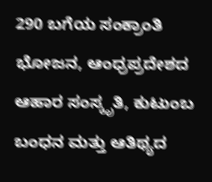290 ಬಗೆಯ ಸಂಕ್ರಾಂತಿ ಭೋಜನ, ಆಂಧ್ರಪ್ರದೇಶದ ಆಹಾರ ಸಂಸ್ಕೃತಿ, ಕುಟುಂಬ ಬಂಧನ ಮತ್ತು ಆತಿಥ್ಯದ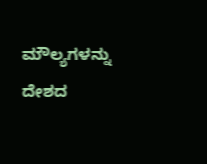ಮೌಲ್ಯಗಳನ್ನು ದೇಶದ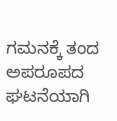ಗಮನಕ್ಕೆ ತಂದ ಅಪರೂಪದ ಘಟನೆಯಾಗಿ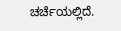ಚರ್ಚೆಯಲ್ಲಿದೆ.